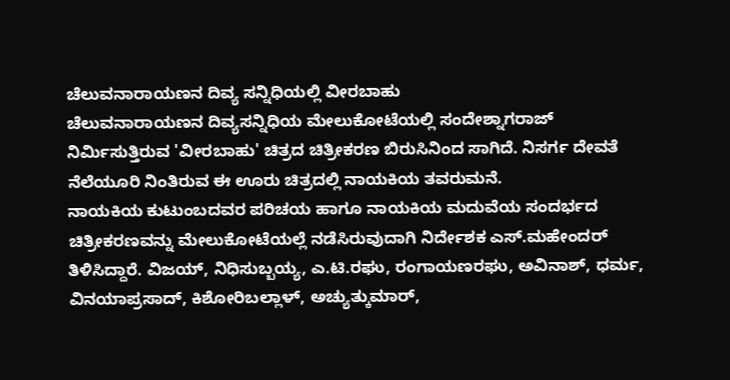ಚೆಲುವನಾರಾಯಣನ ದಿವ್ಯ ಸನ್ನಿಧಿಯಲ್ಲಿ ವೀರಬಾಹು
ಚೆಲುವನಾರಾಯಣನ ದಿವ್ಯಸನ್ನಿಧಿಯ ಮೇಲುಕೋಟೆಯಲ್ಲಿ ಸಂದೇಶ್ನಾಗರಾಜ್ ನಿರ್ಮಿಸುತ್ತಿರುವ 'ವೀರಬಾಹು' ಚಿತ್ರದ ಚಿತ್ರೀಕರಣ ಬಿರುಸಿನಿಂದ ಸಾಗಿದೆ. ನಿಸರ್ಗ ದೇವತೆ ನೆಲೆಯೂರಿ ನಿಂತಿರುವ ಈ ಊರು ಚಿತ್ರದಲ್ಲಿ ನಾಯಕಿಯ ತವರುಮನೆ.
ನಾಯಕಿಯ ಕುಟುಂಬದವರ ಪರಿಚಯ ಹಾಗೂ ನಾಯಕಿಯ ಮದುವೆಯ ಸಂದರ್ಭದ ಚಿತ್ರೀಕರಣವನ್ನು ಮೇಲುಕೋಟೆಯಲ್ಲೆ ನಡೆಸಿರುವುದಾಗಿ ನಿರ್ದೇಶಕ ಎಸ್.ಮಹೇಂದರ್ ತಿಳಿಸಿದ್ದಾರೆ. ವಿಜಯ್, ನಿಧಿಸುಬ್ಬಯ್ಯ, ಎ.ಟಿ.ರಘು, ರಂಗಾಯಣರಘು, ಅವಿನಾಶ್, ಧರ್ಮ, ವಿನಯಾಪ್ರಸಾದ್, ಕಿಶೋರಿಬಲ್ಲಾಳ್, ಅಚ್ಯುತ್ಕುಮಾರ್,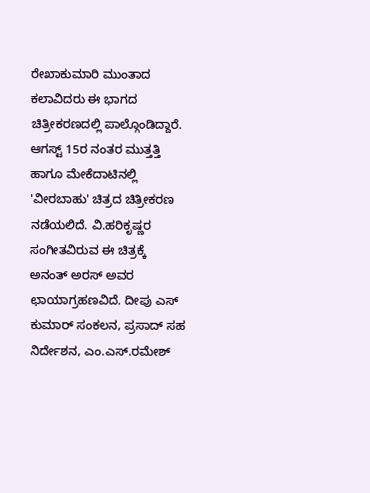ರೇಖಾಕುಮಾರಿ ಮುಂತಾದ ಕಲಾವಿದರು ಈ ಭಾಗದ ಚಿತ್ರೀಕರಣದಲ್ಲಿ ಪಾಲ್ಗೊಂಡಿದ್ದಾರೆ.
ಆಗಸ್ಟ್ 15ರ ನಂತರ ಮುತ್ತತ್ತಿ ಹಾಗೂ ಮೇಕೆದಾಟಿನಲ್ಲಿ 'ವೀರಬಾಹು' ಚಿತ್ರದ ಚಿತ್ರೀಕರಣ ನಡೆಯಲಿದೆ. ವಿ.ಹರಿಕೃಷ್ಣರ ಸಂಗೀತವಿರುವ ಈ ಚಿತ್ರಕ್ಕೆ ಅನಂತ್ ಅರಸ್ ಅವರ ಛಾಯಾಗ್ರಹಣವಿದೆ. ದೀಪು ಎಸ್ ಕುಮಾರ್ ಸಂಕಲನ, ಪ್ರಸಾದ್ ಸಹ ನಿರ್ದೇಶನ, ಎಂ.ಎಸ್.ರಮೇಶ್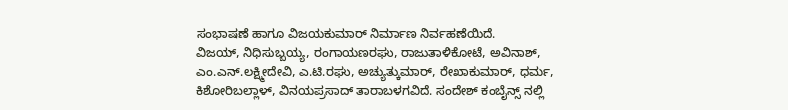ಸಂಭಾಷಣೆ ಹಾಗೂ ವಿಜಯಕುಮಾರ್ ನಿರ್ಮಾಣ ನಿರ್ವಹಣೆಯಿದೆ.
ವಿಜಯ್, ನಿಧಿಸುಬ್ಬಯ್ಯ, ರಂಗಾಯಣರಘು, ರಾಜುತಾಳಿಕೋಟೆ, ಅವಿನಾಶ್, ಎಂ.ಎನ್.ಲಕ್ಷ್ಮೀದೇವಿ, ಎ.ಟಿ.ರಘು, ಅಚ್ಯುತ್ಕುಮಾರ್, ರೇಖಾಕುಮಾರ್, ಧರ್ಮ, ಕಿಶೋರಿಬಲ್ಲಾಳ್, ವಿನಯಪ್ರಸಾದ್ ತಾರಾಬಳಗವಿದೆ. ಸಂದೇಶ್ ಕಂಬೈನ್ಸ್ ನಲ್ಲಿ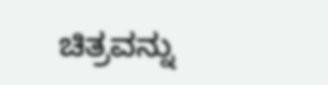ಚಿತ್ರವನ್ನು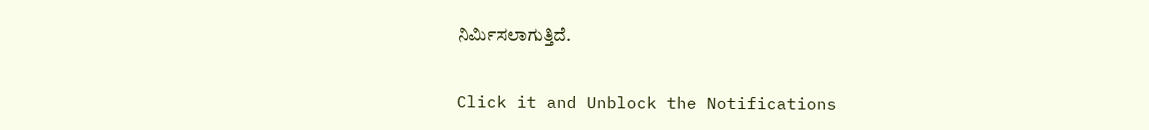ನಿರ್ಮಿಸಲಾಗುತ್ತಿದೆ.


Click it and Unblock the Notifications